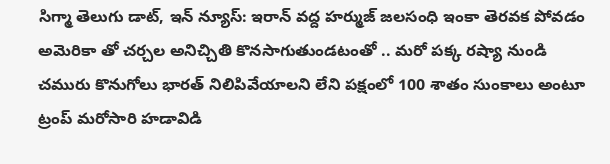సిగ్మా తెలుగు డాట్, ఇన్ న్యూస్: ఇరాన్ వద్ద హర్ముజ్ జలసంధి ఇంకా తెరవక పోవడం అమెరికా తో చర్చల అనిచ్చితి కొనసాగుతుండటంతో .. మరో పక్క రష్యా నుండి చమురు కొనుగోలు భారత్ నిలిపివేయాలని లేని పక్షంలో 100 శాతం సుంకాలు అంటూ ట్రంప్ మరోసారి హడావిడి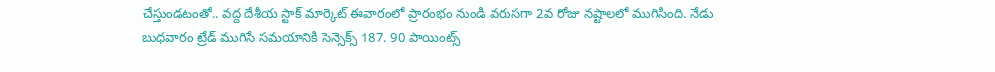చేస్తుండటంతో.. వద్ద దేశీయ స్టాక్ మార్కెట్ ఈవారంలో ప్రారంభం నుండి వరుసగా 2వ రోజు నష్టాలలో ముగిసింది. నేడు బుధవారం ట్రేడ్ ముగిసే సమయానికి సెన్సెక్స్ 187. 90 పాయింట్స్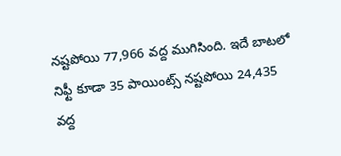నష్టపోయి 77,966 వద్ద ముగిసింది. ఇదే బాటలో నిఫ్టీ కూడా 35 పాయింట్స్ నష్టపోయి 24,435 వద్ద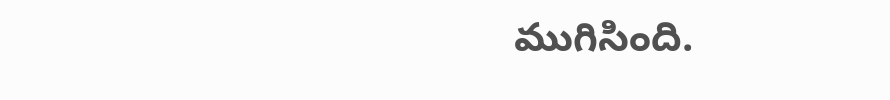ముగిసింది.